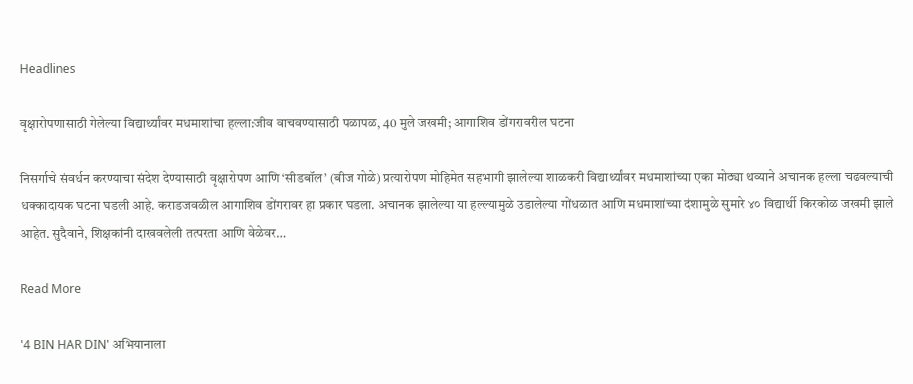Headlines

वृक्षारोपणासाठी गेलेल्या विद्यार्थ्यांवर मधमाशांचा हल्ला:जीव वाचवण्यासाठी पळापळ, 40 मुले जखमी; आगाशिव डोंगरावरील घटना

निसर्गाचे संवर्धन करण्याचा संदेश देण्यासाठी वृक्षारोपण आणि ‘सीडबॉल’ (बीज गोळे) प्रत्यारोपण मोहिमेत सहभागी झालेल्या शाळकरी विद्यार्थ्यांवर मधमाशांच्या एका मोठ्या थव्याने अचानक हल्ला चढवल्याची धक्कादायक घटना घडली आहे. कराडजवळील आगाशिव डोंगरावर हा प्रकार घडला. अचानक झालेल्या या हल्ल्यामुळे उडालेल्या गोंधळात आणि मधमाशांच्या दंशामुळे सुमारे ४० विद्यार्थी किरकोळ जखमी झाले आहेत. सुदैवाने, शिक्षकांनी दाखवलेली तत्परता आणि वेळेवर…

Read More

'4 BIN HAR DIN' अभियानाला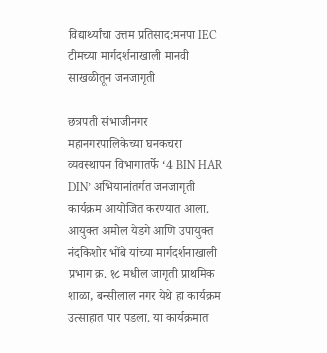विद्यार्थ्यांचा उत्तम प्रतिसाद:मनपा IEC टीमच्या मार्गदर्शनाखाली मानवी साखळीतून जनजागृती

छत्रपती संभाजीनगर महानगरपालिकेच्या घनकचरा व्यवस्थापन विभागातर्फे ‘4 BIN HAR DIN’ अभियानांतर्गत जनजागृती कार्यक्रम आयोजित करण्यात आला. आयुक्त अमोल येडगे आणि उपायुक्त नंदकिशोर भोंबे यांच्या मार्गदर्शनाखाली प्रभाग क्र. १८ मधील जागृती प्राथमिक शाळा, बन्सीलाल नगर येथे हा कार्यक्रम उत्साहात पार पडला. या कार्यक्रमात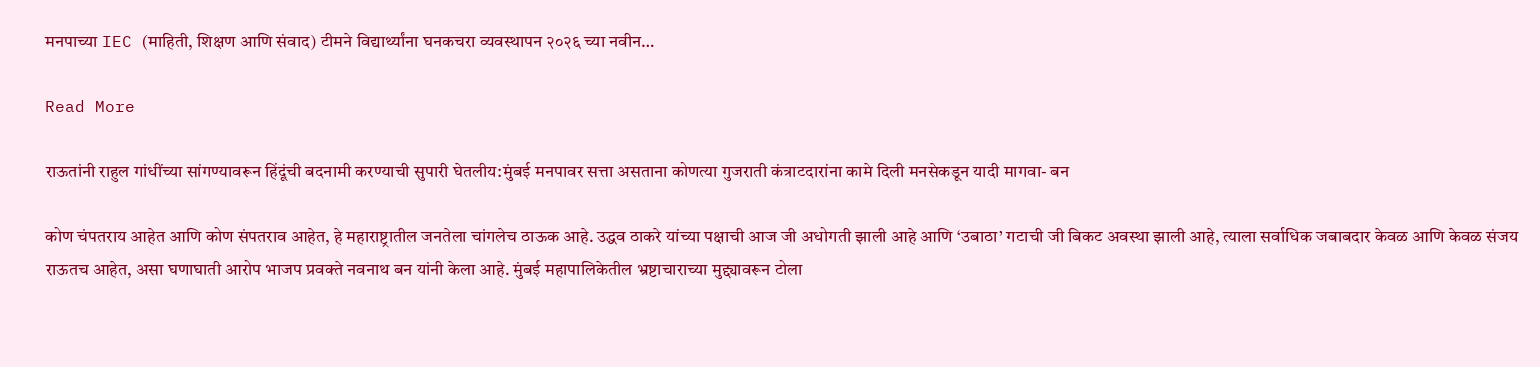मनपाच्या IEC (माहिती, शिक्षण आणि संवाद) टीमने विद्यार्थ्यांना घनकचरा व्यवस्थापन २०२६ च्या नवीन…

Read More

राऊतांनी राहुल गांधींच्या सांगण्यावरून हिंदूंची बदनामी करण्याची सुपारी घेतलीय:मुंबई मनपावर सत्ता असताना कोणत्या गुजराती कंत्राटदारांना कामे दिली मनसेकडून यादी मागवा- बन

कोण चंपतराय आहेत आणि कोण संपतराव आहेत, हे महाराष्ट्रातील जनतेला चांगलेच ठाऊक आहे. उद्धव ठाकरे यांच्या पक्षाची आज जी अधोगती झाली आहे आणि ‘उबाठा’ गटाची जी बिकट अवस्था झाली आहे, त्याला सर्वाधिक जबाबदार केवळ आणि केवळ संजय राऊतच आहेत, असा घणाघाती आरोप भाजप प्रवक्ते नवनाथ बन यांनी केला आहे. मुंबई महापालिकेतील भ्रष्टाचाराच्या मुद्द्यावरून टोला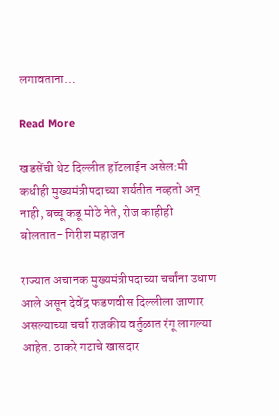लगावताना…

Read More

खडसेंची थेट दिल्लीत हॉटलाईन असेल:मी कधीही मुख्यमंत्रीपदाच्या शर्यतीत नव्हतो अन् नाही, बच्चू कडू मोठे नेते, रोज काहीही बोलतात- गिरीश महाजन

राज्यात अचानक मुख्यमंत्रीपदाच्या चर्चांना उधाण आले असून देवेंद्र फडणवीस दिल्लीला जाणार असल्याच्या चर्चा राजकीय वर्तुळात रंगू लागल्या आहेत. ठाकरे गटाचे खासदार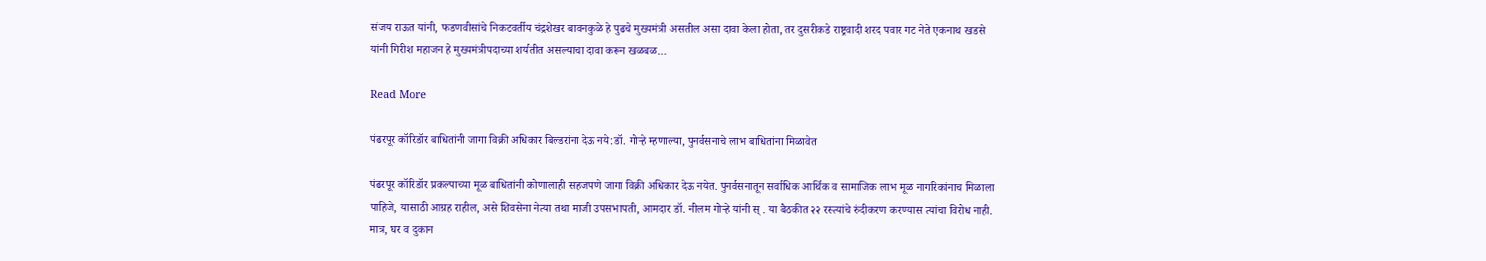संजय राऊत यांनी, फडणवीसांचे निकटवर्तीय चंद्रशेखर बावनकुळे हे पुढचे मुख्यमंत्री असतील असा दावा केला होता, तर दुसरीकडे राष्ट्रवादी शरद पवार गट नेते एकनाथ खडसे यांनी गिरीश महाजन हे मुख्यमंत्रीपदाच्या शर्यतीत असल्याचा दावा करून खळबळ…

Read More

पंढरपूर कॉरिडॉर बाधितांनी जागा विक्री अधिकार बिल्डरांना देऊ नये:डॉ. गोऱ्हे म्हणाल्या, पुनर्वसनाचे लाभ बाधितांना मिळावेत

पंढरपूर कॉरिडॉर प्रकल्पाच्या मूळ बाधितांनी कोणालाही सहजपणे जागा विक्री अधिकार देऊ नयेत. पुनर्वसनातून सर्वाधिक आर्थिक व सामाजिक लाभ मूळ नागरिकांनाच मिळाला पाहिजे, यासाठी आग्रह राहील, असे शिवसेना नेत्या तथा माजी उपसभापती, आमदार डॉ. नीलम गोऱ्हे यांनी स् . या बैठकीत २२ रस्त्यांचे रुंदीकरण करण्यास त्यांचा विरोध नाही. मात्र, घर व दुकान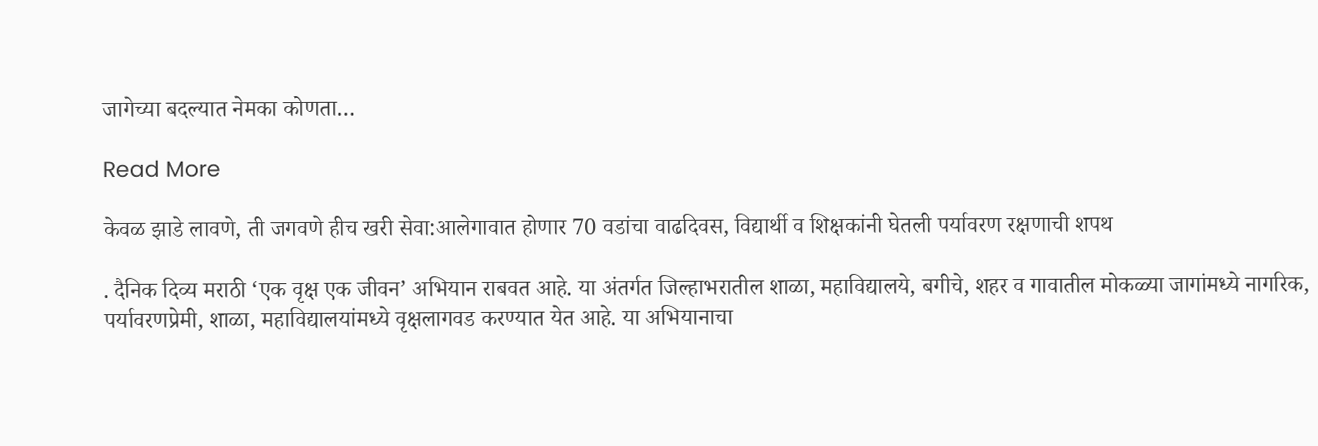जागेच्या बदल्यात नेमका कोणता…

Read More

केवळ झाडे लावणे, ती जगवणे हीच खरी सेवा:आलेगावात होणार 70 वडांचा वाढदिवस, विद्यार्थी व शिक्षकांनी घेतली पर्यावरण रक्षणाची शपथ

. दैनिक दिव्य मराठी ‘एक वृक्ष एक जीवन’ अभियान राबवत आहे. या अंतर्गत जिल्हाभरातील शाळा, महाविद्यालये, बगीचे, शहर व गावातील मोकळ्या जागांमध्ये नागरिक, पर्यावरणप्रेमी, शाळा, महाविद्यालयांमध्ये वृक्षलागवड करण्यात येत आहे. या अभियानाचा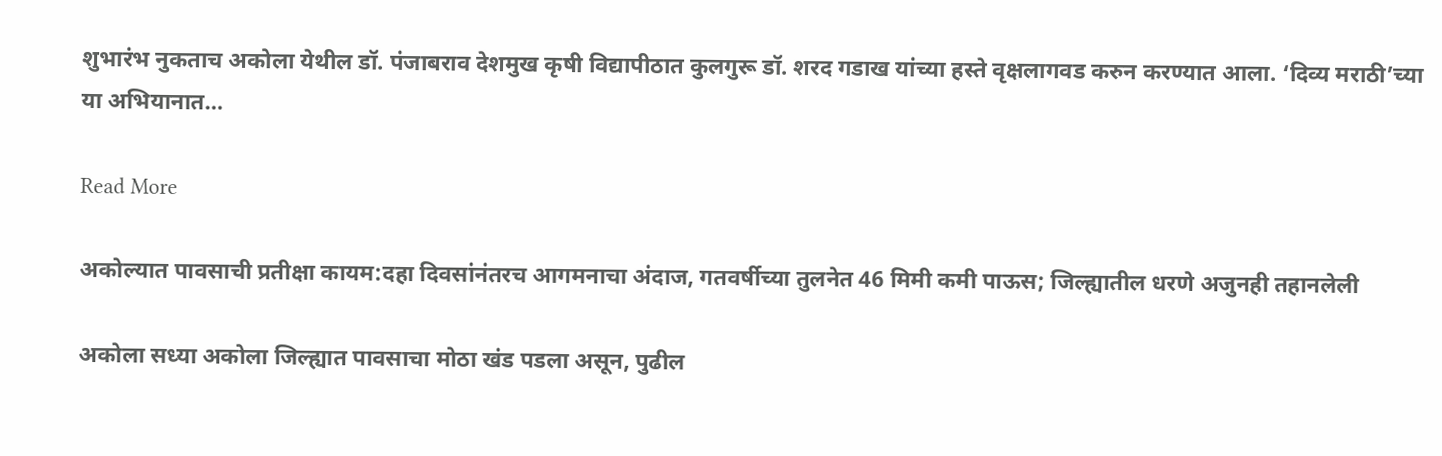शुभारंभ नुकताच अकोला येथील डॉ. पंजाबराव देशमुख कृषी विद्यापीठात कुलगुरू डॉ. शरद गडाख यांच्या हस्ते वृक्षलागवड करुन करण्यात आला. ‘दिव्य मराठी’च्या या अभियानात…

Read More

अकोल्यात पावसाची प्रतीक्षा कायम:दहा दिवसांनंतरच आगमनाचा अंदाज, गतवर्षीच्या तुलनेत 46 मिमी कमी पाऊस; जिल्ह्यातील धरणे अजुनही तहानलेली

अकोला सध्या अकोला जिल्ह्यात पावसाचा मोठा खंड पडला असून, पुढील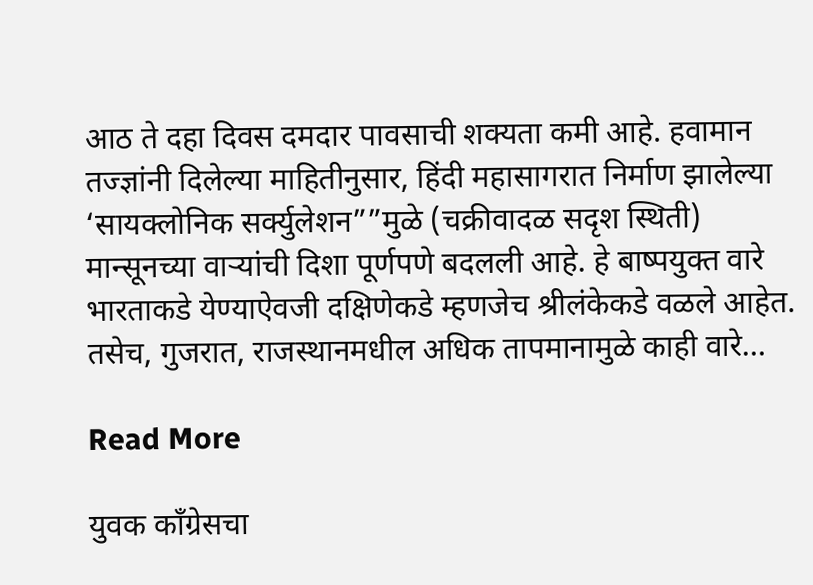आठ ते दहा दिवस दमदार पावसाची शक्यता कमी आहे. हवामान तज्ज्ञांनी दिलेल्या माहितीनुसार, हिंदी महासागरात निर्माण झालेल्या ‘सायक्लोनिक सर्क्युलेशन””मुळे (चक्रीवादळ सदृश स्थिती) मान्सूनच्या वाऱ्यांची दिशा पूर्णपणे बदलली आहे. हे बाष्पयुक्त वारे भारताकडे येण्याऐवजी दक्षिणेकडे म्हणजेच श्रीलंकेकडे वळले आहेत. तसेच, गुजरात, राजस्थानमधील अधिक तापमानामुळे काही वारे…

Read More

युवक काँग्रेसचा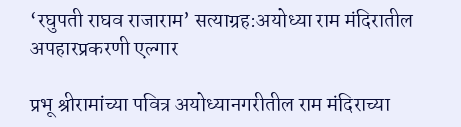‘रघुपती राघव राजाराम’ सत्याग्रह:अयोध्या राम मंदिरातील अपहारप्रकरणी एल्गार

प्रभू श्रीरामांच्या पवित्र अयोध्यानगरीतील राम मंदिराच्या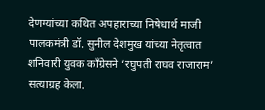देणग्यांच्या कथित अपहाराच्या निषेधार्थ माजी पालकमंत्री डॉ. सुनील देशमुख यांच्या नेतृत्वात शनिवारी युवक काँग्रेसने ‘रघुपती राघव राजाराम’ सत्याग्रह केला.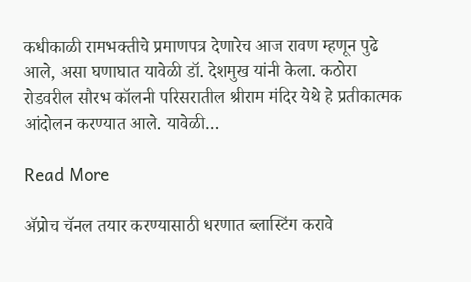कधीकाळी रामभक्तीचे प्रमाणपत्र देणारेच आज रावण म्हणून पुढे आले, असा घणाघात यावेळी डॉ. देशमुख यांनी केला. कठोरा रोडवरील सौरभ कॉलनी परिसरातील श्रीराम मंदिर येथे हे प्रतीकात्मक आंदोलन करण्यात आले. यावेळी…

Read More

ॲप्रोच चॅनल तयार करण्यासाठी धरणात ब्लास्टिंग करावे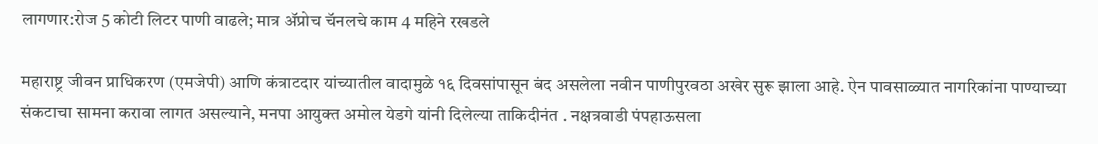लागणार:रोज 5 कोटी लिटर पाणी वाढले; मात्र ॲप्रोच चॅनलचे काम 4 महिने रखडले

महाराष्ट्र जीवन प्राधिकरण (एमजेपी) आणि कंत्राटदार यांच्यातील वादामुळे १६ दिवसांपासून बंद असलेला नवीन पाणीपुरवठा अखेर सुरू झाला आहे. ऐन पावसाळ्यात नागरिकांना पाण्याच्या संकटाचा सामना करावा लागत असल्याने, मनपा आयुक्त अमोल येडगे यांनी दिलेल्या ताकिदीनंत . नक्षत्रवाडी पंपहाऊसला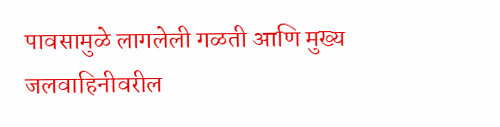पावसामुळे लागलेली गळती आणि मुख्य जलवाहिनीवरील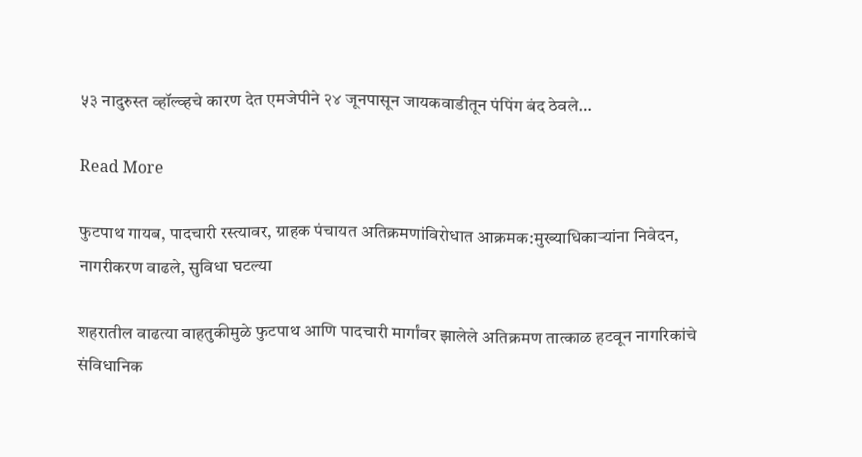५३ नादुरुस्त व्हॉल्व्हचे कारण देत एमजेपीने २४ जूनपासून जायकवाडीतून पंपिंग बंद ठेवले…

Read More

फुटपाथ गायब, पादचारी रस्त्यावर, ग्राहक पंचायत अतिक्रमणांविरोधात आक्रमक:मुख्याधिकाऱ्यांना निवेदन, नागरीकरण वाढले, सुविधा घटल्या

शहरातील वाढत्या वाहतुकीमुळे फुटपाथ आणि पादचारी मार्गांवर झालेले अतिक्रमण तात्काळ हटवून नागरिकांचे संविधानिक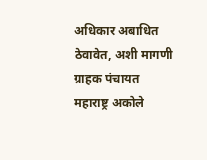अधिकार अबाधित ठेवावेत, अशी मागणी ग्राहक पंचायत महाराष्ट्र अकोले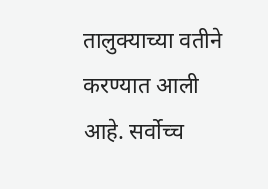तालुक्याच्या वतीने करण्यात आली आहे. सर्वोच्च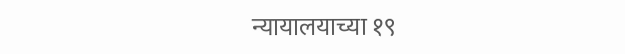न्यायालयाच्या १९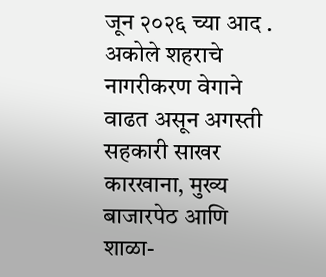जून २०२६ च्या आद . अकोले शहराचे नागरीकरण वेगाने वाढत असून अगस्ती सहकारी साखर कारखाना, मुख्य बाजारपेठ आणि शाळा-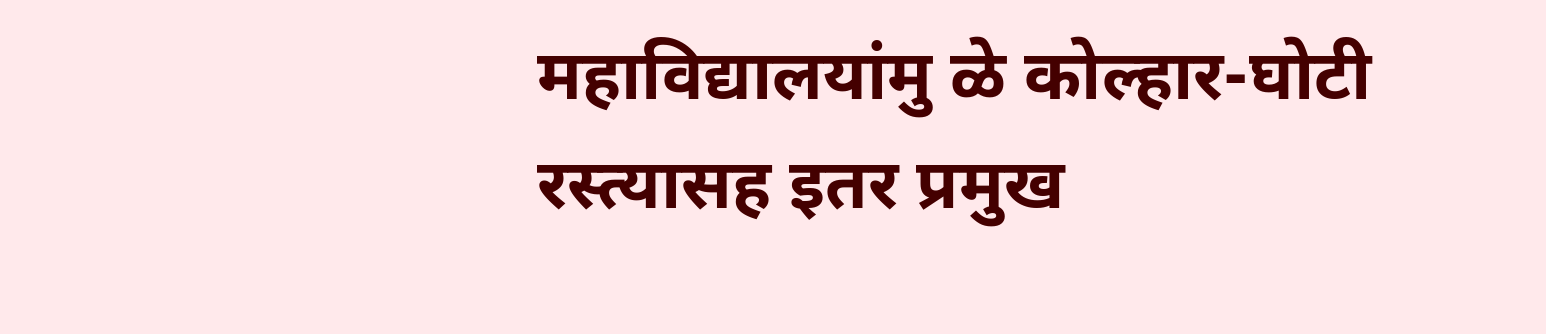महाविद्यालयांमु ळे कोल्हार-घोटी रस्त्यासह इतर प्रमुख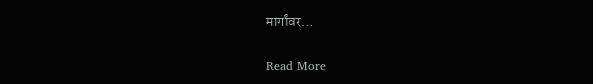मार्गांवर…

Read More